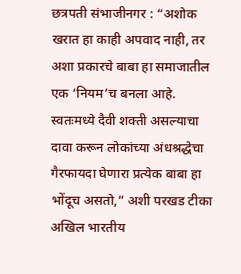छत्रपती संभाजीनगर : “अशोक खरात हा काही अपवाद नाही, तर अशा प्रकारचे बाबा हा समाजातील एक ‘नियम’च बनला आहे. स्वतःमध्ये दैवी शक्ती असल्याचा दावा करून लोकांच्या अंधश्रद्धेचा गैरफायदा घेणारा प्रत्येक बाबा हा भोंदूच असतो,” अशी परखड टीका अखिल भारतीय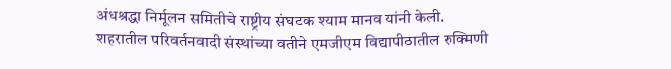अंधश्रद्धा निर्मूलन समितीचे राष्ट्रीय संघटक श्याम मानव यांनी केली.
शहरातील परिवर्तनवादी संस्थांच्या वतीने एमजीएम विद्यापीठातील रुक्मिणी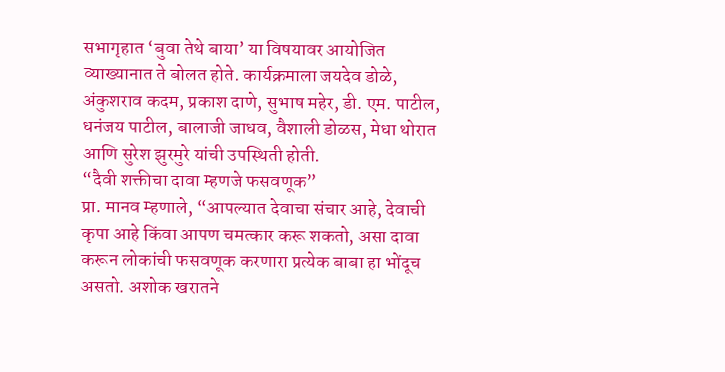सभागृहात ‘बुवा तेथे बाया’ या विषयावर आयोजित व्याख्यानात ते बोलत होते. कार्यक्रमाला जयदेव डोळे, अंकुशराव कदम, प्रकाश दाणे, सुभाष महेर, डी. एम. पाटील, धनंजय पाटील, बालाजी जाधव, वैशाली डोळस, मेधा थोरात आणि सुरेश झुरमुरे यांची उपस्थिती होती.
“दैवी शक्तीचा दावा म्हणजे फसवणूक”
प्रा. मानव म्हणाले, “आपल्यात देवाचा संचार आहे, देवाची कृपा आहे किंवा आपण चमत्कार करू शकतो, असा दावा करून लोकांची फसवणूक करणारा प्रत्येक बाबा हा भोंदूच असतो. अशोक खरातने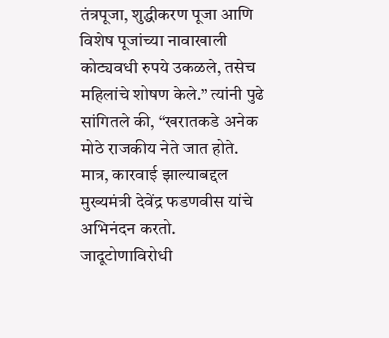तंत्रपूजा, शुद्धीकरण पूजा आणि विशेष पूजांच्या नावाखाली कोट्यवधी रुपये उकळले, तसेच महिलांचे शोषण केले.” त्यांनी पुढे सांगितले की, “खरातकडे अनेक मोठे राजकीय नेते जात होते. मात्र, कारवाई झाल्याबद्दल मुख्यमंत्री देवेंद्र फडणवीस यांचे अभिनंदन करतो.
जादूटोणाविरोधी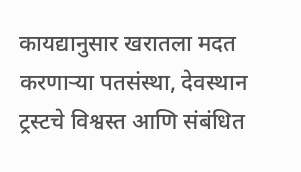कायद्यानुसार खरातला मदत करणाऱ्या पतसंस्था, देवस्थान ट्रस्टचे विश्वस्त आणि संबंधित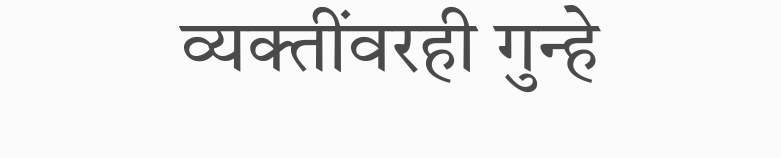व्यक्तींवरही गुन्हे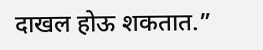दाखल होऊ शकतात.”